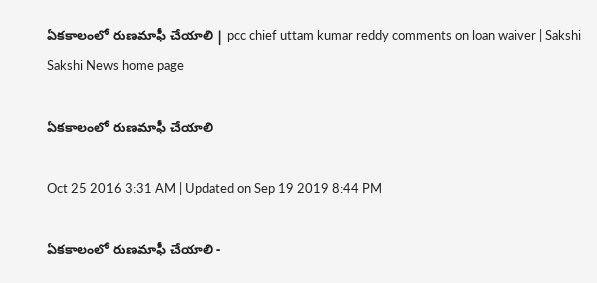ఏకకాలంలో రుణమాఫీ చేయాలి | pcc chief uttam kumar reddy comments on loan waiver | Sakshi
Sakshi News home page

ఏకకాలంలో రుణమాఫీ చేయాలి

Oct 25 2016 3:31 AM | Updated on Sep 19 2019 8:44 PM

ఏకకాలంలో రుణమాఫీ చేయాలి -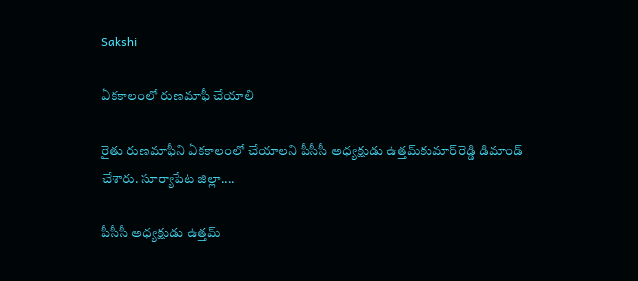Sakshi

ఏకకాలంలో రుణమాఫీ చేయాలి

రైతు రుణమాఫీని ఏకకాలంలో చేయాలని పీసీసీ అధ్యక్షుడు ఉత్తమ్‌కుమార్‌రెడ్డి డిమాండ్ చేశారు. సూర్యాపేట జిల్లా....

పీసీసీ అధ్యక్షుడు ఉత్తమ్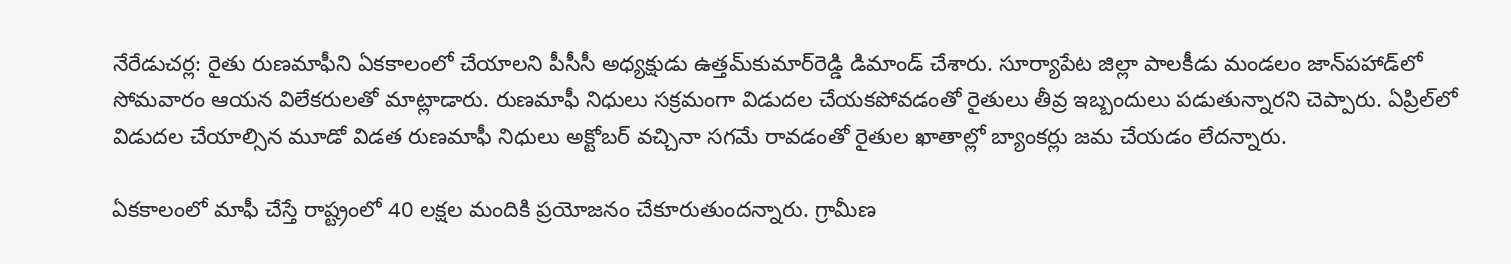నేరేడుచర్ల: రైతు రుణమాఫీని ఏకకాలంలో చేయాలని పీసీసీ అధ్యక్షుడు ఉత్తమ్‌కుమార్‌రెడ్డి డిమాండ్ చేశారు. సూర్యాపేట జిల్లా పాలకీడు మండలం జాన్‌పహాడ్‌లో సోమవారం ఆయన విలేకరులతో మాట్లాడారు. రుణమాఫీ నిధులు సక్రమంగా విడుదల చేయకపోవడంతో రైతులు తీవ్ర ఇబ్బందులు పడుతున్నారని చెప్పారు. ఏప్రిల్‌లో విడుదల చేయాల్సిన మూడో విడత రుణమాఫీ నిధులు అక్టోబర్ వచ్చినా సగమే రావడంతో రైతుల ఖాతాల్లో బ్యాంకర్లు జమ చేయడం లేదన్నారు.

ఏకకాలంలో మాఫీ చేస్తే రాష్ట్రంలో 40 లక్షల మందికి ప్రయోజనం చేకూరుతుందన్నారు. గ్రామీణ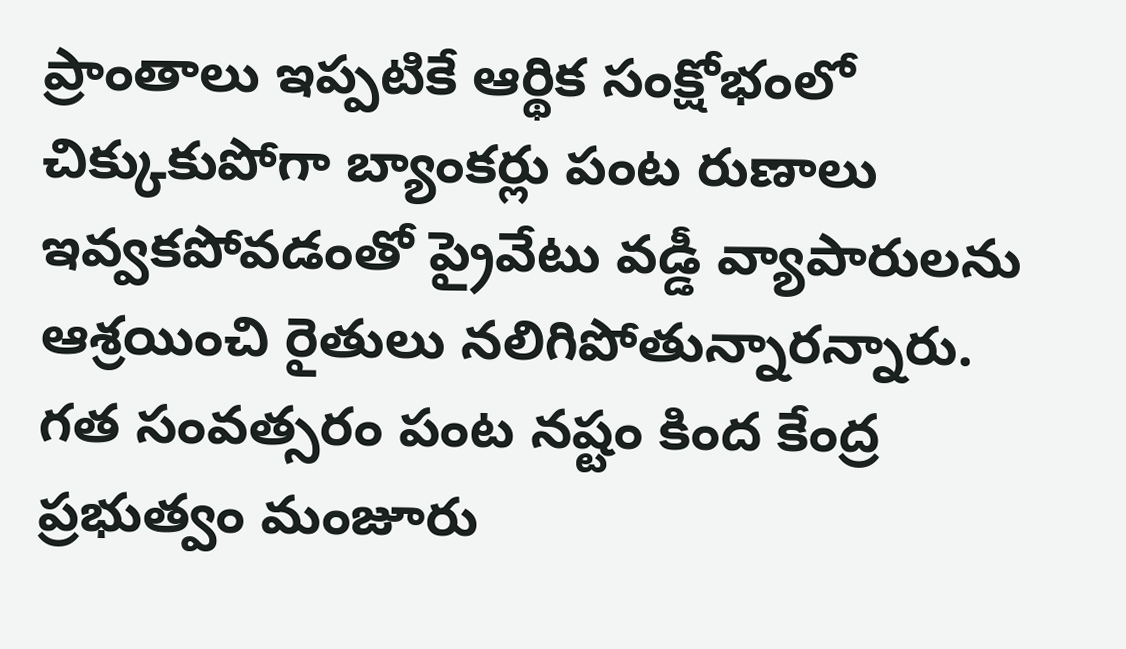ప్రాంతాలు ఇప్పటికే ఆర్థిక సంక్షోభంలో చిక్కుకుపోగా బ్యాంకర్లు పంట రుణాలు ఇవ్వకపోవడంతో ప్రైవేటు వడ్డీ వ్యాపారులను ఆశ్రయించి రైతులు నలిగిపోతున్నారన్నారు. గత సంవత్సరం పంట నష్టం కింద కేంద్ర ప్రభుత్వం మంజూరు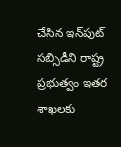చేసిన ఇన్‌పుట్ సబ్సిడీని రాష్ట్ర ప్రభుత్వం ఇతర శాఖలకు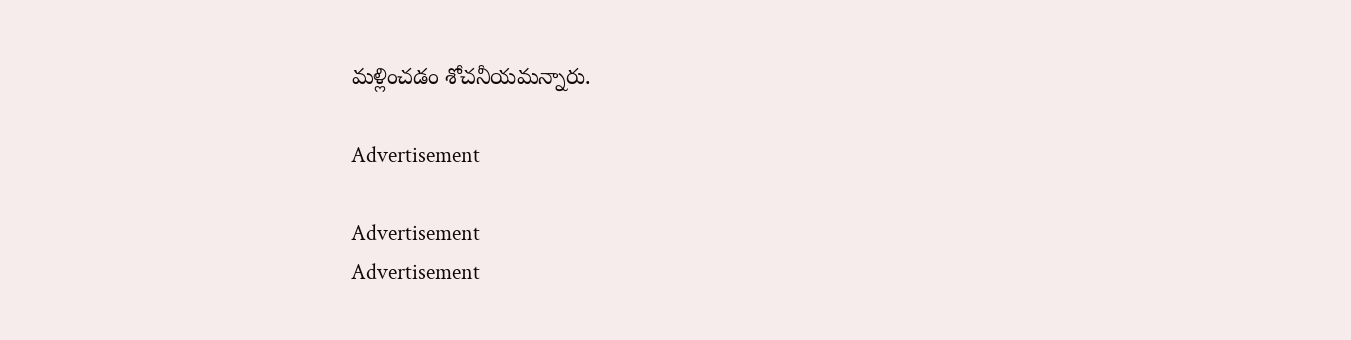మళ్లించడం శోచనీయమన్నారు.

Advertisement

Advertisement
Advertisement